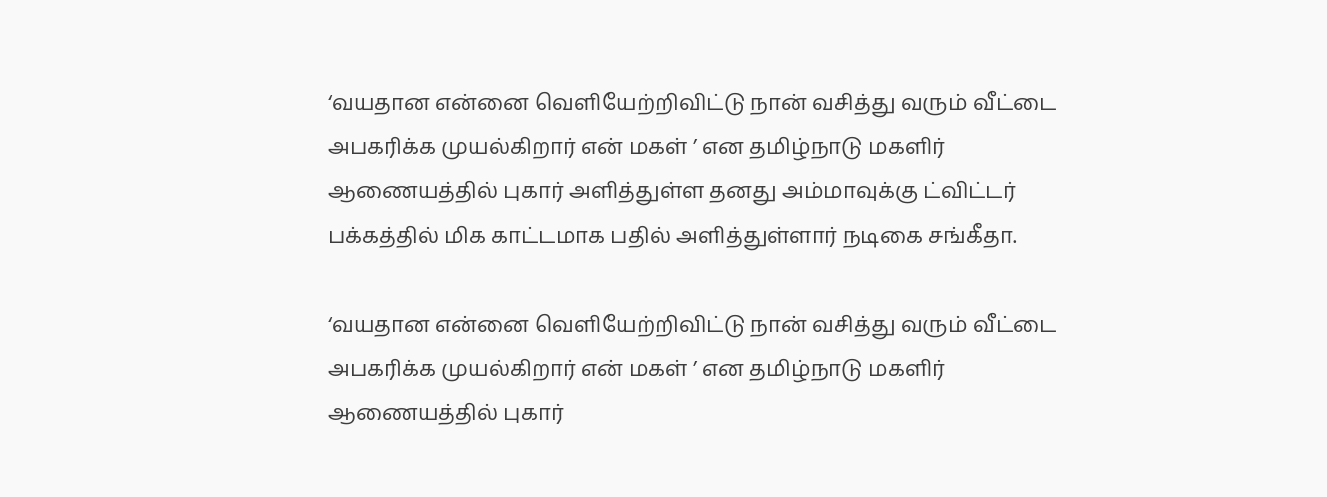‘வயதான என்னை வெளியேற்றிவிட்டு நான் வசித்து வரும் வீட்டை அபகரிக்க முயல்கிறார் என் மகள் ’ என தமிழ்நாடு மகளிர் ஆணையத்தில் புகார் அளித்துள்ள தனது அம்மாவுக்கு ட்விட்டர் பக்கத்தில் மிக காட்டமாக பதில் அளித்துள்ளார் நடிகை சங்கீதா.

‘வயதான என்னை வெளியேற்றிவிட்டு நான் வசித்து வரும் வீட்டை அபகரிக்க முயல்கிறார் என் மகள் ’ என தமிழ்நாடு மகளிர் ஆணையத்தில் புகார்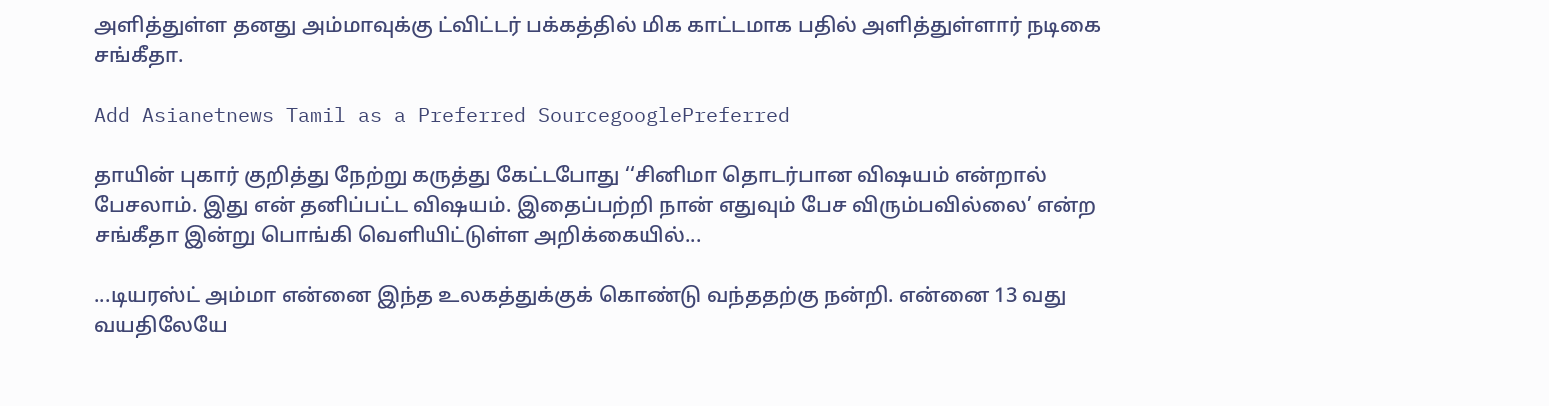அளித்துள்ள தனது அம்மாவுக்கு ட்விட்டர் பக்கத்தில் மிக காட்டமாக பதில் அளித்துள்ளார் நடிகை சங்கீதா.

Add Asianetnews Tamil as a Preferred SourcegooglePreferred

தாயின் புகார் குறித்து நேற்று கருத்து கேட்டபோது ‘‘சினிமா தொடர்பான வி‌ஷயம் என்றால் பேசலாம். இது என் தனிப்பட்ட வி‌ஷயம். இதைப்பற்றி நான் எதுவும் பேச விரும்பவில்லை’ என்ற சங்கீதா இன்று பொங்கி வெளியிட்டுள்ள அறிக்கையில்...

...டியரஸ்ட் அம்மா என்னை இந்த உலகத்துக்குக் கொண்டு வந்ததற்கு நன்றி. என்னை 13 வது வயதிலேயே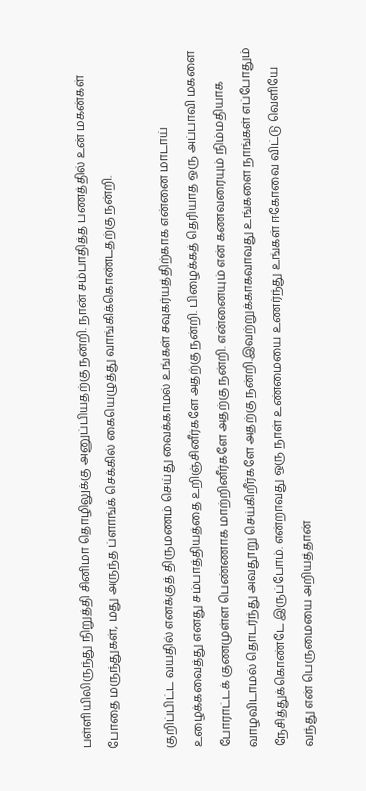பள்ளியிலிருந்து நிறுத்தி சினிமா தொழிலுக்கு அனுப்பியதற்கு நன்றி. நான் சம்பாதித்த பணத்தில் உன் மகன்கள் போதை மருந்துகள், மது அருந்த ப்ளாங்க் செக்கில் கையெழுத்து வாங்கிக்கொண்டதற்கு நன்றி.

குறிப்பிட்ட வயதில் எனக்குத் திருமணம் செய்து வைக்காமல் உங்கள் சவுகர்யத்திற்காக என்னை மாடாய் உழைக்கவைத்து எனது சம்பாத்தியத்தை உறிஞ்சினீர்களே அதற்கு நன்றி. பிழைக்கத் தெரியாத ஒரு அப்பாவி மகளை போராட்டக் குணமுள்ள பெண்ணாக மாற்றினீர்களே அதற்கு நன்றி. என்னையும் என் கணவரையும் நிம்மதியாக வாழவிடாமல் தொடர்ந்து அவதூறு செய்கிறீர்களே அதற்கு நன்றி.இவற்றுக்காகவாவது உங்களை நாங்கள் எப்போதும் நேசித்துக்கொண்டே இருப்போம். என்றாவது ஒரு நாள் உண்மையை உணர்ந்து உங்கள் ஈகோவை விட்டு வெளியே வந்து என் பெருமையை அறியத்தான்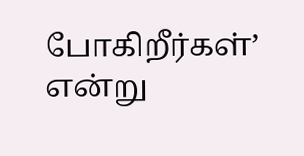போகிறீர்கள்’ என்று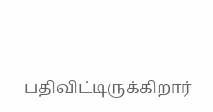பதிவிட்டிருக்கிறார்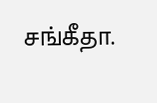சங்கீதா.